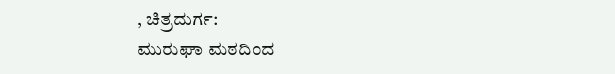, ಚಿತ್ರದುರ್ಗ:
ಮುರುಘಾ ಮಠದಿಂದ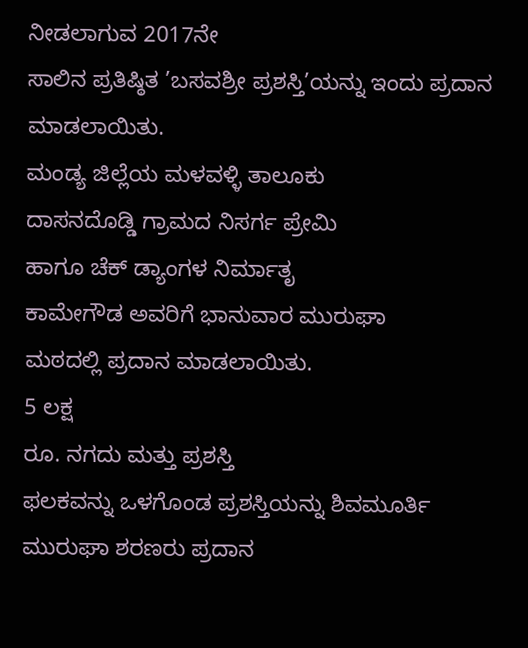ನೀಡಲಾಗುವ 2017ನೇ
ಸಾಲಿನ ಪ್ರತಿಷ್ಠಿತ ’ಬಸವಶ್ರೀ ಪ್ರಶಸ್ತಿ’ಯನ್ನು ಇಂದು ಪ್ರದಾನ
ಮಾಡಲಾಯಿತು.
ಮಂಡ್ಯ ಜಿಲ್ಲೆಯ ಮಳವಳ್ಳಿ ತಾಲೂಕು
ದಾಸನದೊಡ್ಡಿ ಗ್ರಾಮದ ನಿಸರ್ಗ ಪ್ರೇಮಿ
ಹಾಗೂ ಚೆಕ್ ಡ್ಯಾಂಗಳ ನಿರ್ಮಾತೃ
ಕಾಮೇಗೌಡ ಅವರಿಗೆ ಭಾನುವಾರ ಮುರುಘಾ
ಮಠದಲ್ಲಿ ಪ್ರದಾನ ಮಾಡಲಾಯಿತು.
5 ಲಕ್ಷ
ರೂ. ನಗದು ಮತ್ತು ಪ್ರಶಸ್ತಿ
ಫಲಕವನ್ನು ಒಳಗೊಂಡ ಪ್ರಶಸ್ತಿಯನ್ನು ಶಿವಮೂರ್ತಿ
ಮುರುಘಾ ಶರಣರು ಪ್ರದಾನ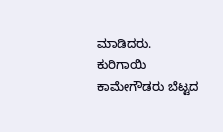ಮಾಡಿದರು.
ಕುರಿಗಾಯಿ
ಕಾಮೇಗೌಡರು ಬೆಟ್ಟದ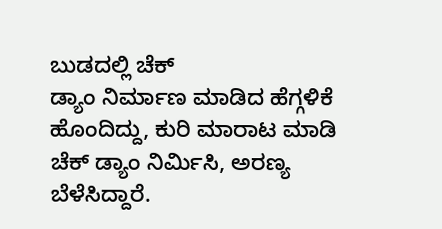ಬುಡದಲ್ಲಿ ಚೆಕ್
ಡ್ಯಾಂ ನಿರ್ಮಾಣ ಮಾಡಿದ ಹೆಗ್ಗಳಿಕೆ
ಹೊಂದಿದ್ದು, ಕುರಿ ಮಾರಾಟ ಮಾಡಿ
ಚೆಕ್ ಡ್ಯಾಂ ನಿರ್ಮಿಸಿ, ಅರಣ್ಯ
ಬೆಳೆಸಿದ್ದಾರೆ.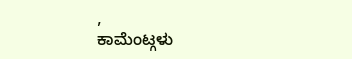,
ಕಾಮೆಂಟ್ಗಳು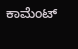ಕಾಮೆಂಟ್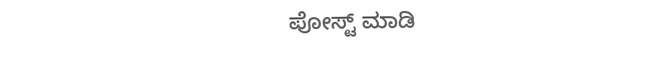ಪೋಸ್ಟ್ ಮಾಡಿ